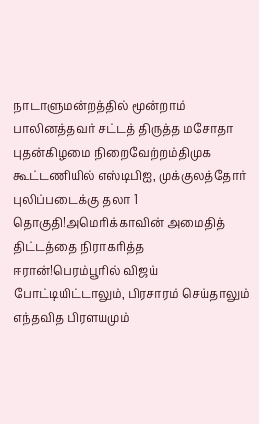நாடாளுமன்றத்தில் மூன்றாம் பாலினத்தவர் சட்டத் திருத்த மசோதா புதன்கிழமை நிறைவேற்றம்திமுக கூட்டணியில் எஸ்டிபிஐ, முக்குலத்தோர் புலிப்படைக்கு தலா 1 தொகுதி!அமெரிக்காவின் அமைதித் திட்டத்தை நிராகரித்த ஈரான்!பெரம்பூரில் விஜய் போட்டியிட்டாலும், பிரசாரம் செய்தாலும் எந்தவித பிரளயமும்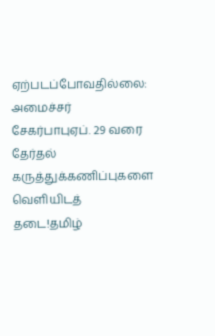ஏற்படப்போவதில்லை: அமைச்சர் சேகர்பாபுஏப். 29 வரை தேர்தல் கருத்துக்கணிப்புகளை வெளியிடத் தடை!தமிழ்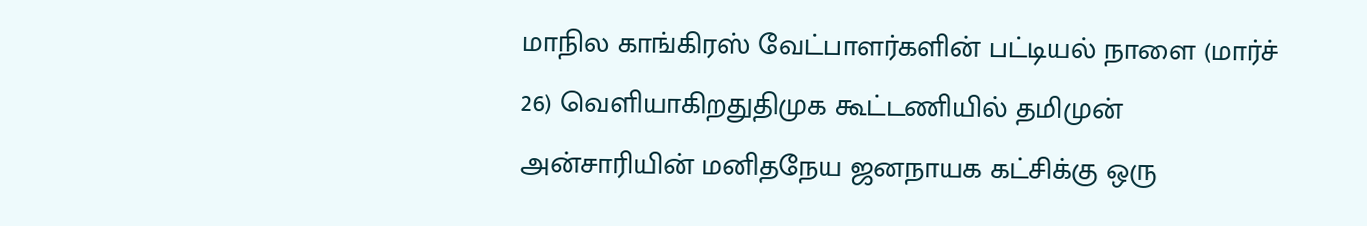மாநில காங்கிரஸ் வேட்பாளர்களின் பட்டியல் நாளை (மார்ச் 26) வெளியாகிறதுதிமுக கூட்டணியில் தமிமுன் அன்சாரியின் மனிதநேய ஜனநாயக கட்சிக்கு ஒரு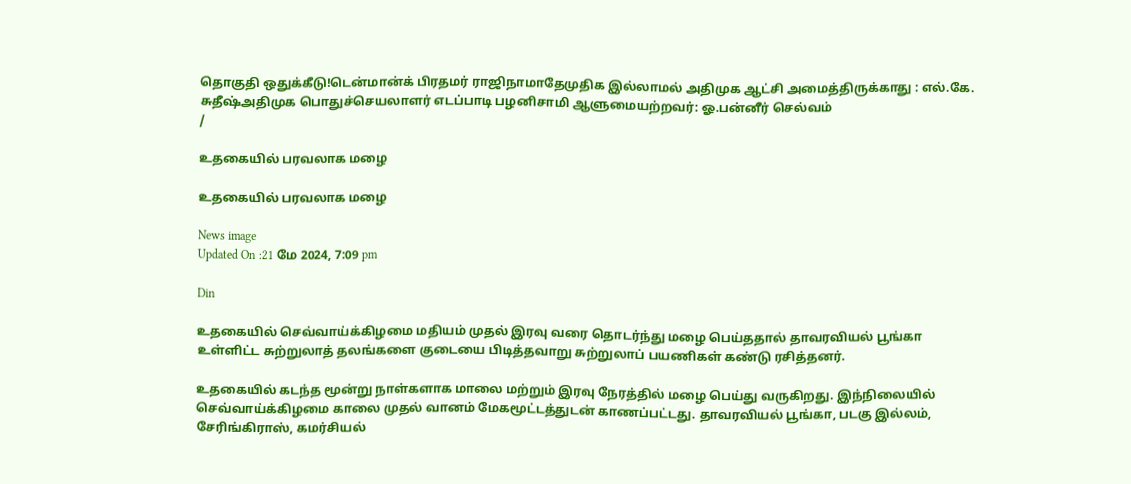தொகுதி ஒதுக்கீடு!டென்மான்க் பிரதமர் ராஜிநாமாதேமுதிக இல்லாமல் அதிமுக ஆட்சி அமைத்திருக்காது : எல்.கே. சுதீஷ்அதிமுக பொதுச்செயலாளர் எடப்பாடி பழனிசாமி ஆளுமையற்றவர்: ஓ.பன்னீர் செல்வம்
/

உதகையில் பரவலாக மழை

உதகையில் பரவலாக மழை

News image
Updated On :21 மே 2024, 7:09 pm

Din

உதகையில் செவ்வாய்க்கிழமை மதியம் முதல் இரவு வரை தொடர்ந்து மழை பெய்ததால் தாவரவியல் பூங்கா உள்ளிட்ட சுற்றுலாத் தலங்களை குடையை பிடித்தவாறு சுற்றுலாப் பயணிகள் கண்டு ரசித்தனர்.

உதகையில் கடந்த மூன்று நாள்களாக மாலை மற்றும் இரவு நேரத்தில் மழை பெய்து வருகிறது. இந்நிலையில் செவ்வாய்க்கிழமை காலை முதல் வானம் மேகமூட்டத்துடன் காணப்பட்டது. தாவரவியல் பூங்கா, படகு இல்லம், சேரிங்கிராஸ், கமர்சியல்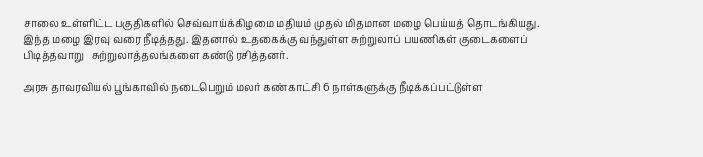சாலை உள்ளிட்ட பகுதிகளில் செவ்வாய்க்கிழமை மதியம் முதல் மிதமான மழை பெய்யத் தொடங்கியது. இந்த மழை இரவு வரை நீடித்தது. இதனால் உதகைக்கு வந்துள்ள சுற்றுலாப் பயணிகள் குடைகளைப் பிடித்தவாறு   சுற்றுலாத்தலங்களை கண்டு ரசித்தனர்.

அரசு தாவரவியல் பூங்காவில் நடைபெறும் மலர் கண்காட்சி 6 நாள்களுக்கு நீடிக்கப்பட்டுள்ள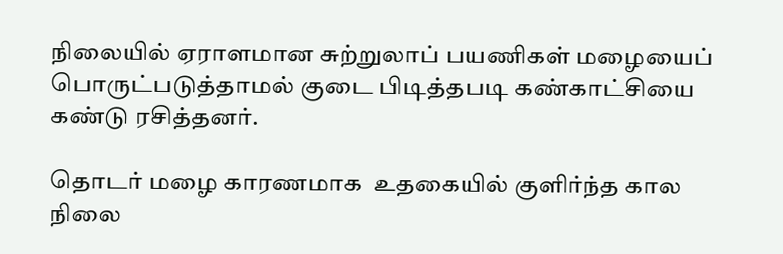நிலையில் ஏராளமான சுற்றுலாப் பயணிகள் மழையைப் பொருட்படுத்தாமல் குடை பிடித்தபடி கண்காட்சியை கண்டு ரசித்தனர்.

தொடர் மழை காரணமாக  உதகையில் குளிர்ந்த கால நிலை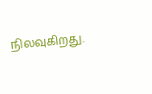நிலவுகிறது.